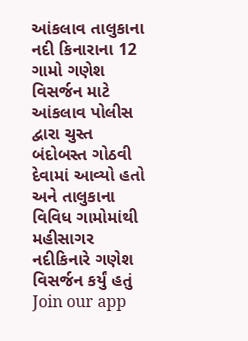આંકલાવ તાલુકાના નદી કિનારાના 12 ગામો ગણેશ વિસર્જન માટે આંકલાવ પોલીસ દ્વારા ચુસ્ત બંદોબસ્ત ગોઠવી દેવામાં આવ્યો હતો અને તાલુકાના વિવિધ ગામોમાંથી મહીસાગર નદીકિનારે ગણેશ વિસર્જન કર્યું હતું
Join our app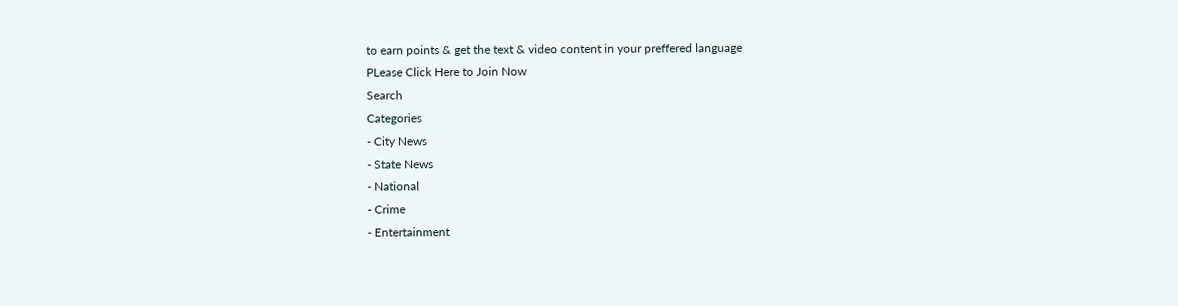to earn points & get the text & video content in your preffered language
PLease Click Here to Join Now
Search
Categories
- City News
- State News
- National
- Crime
- Entertainment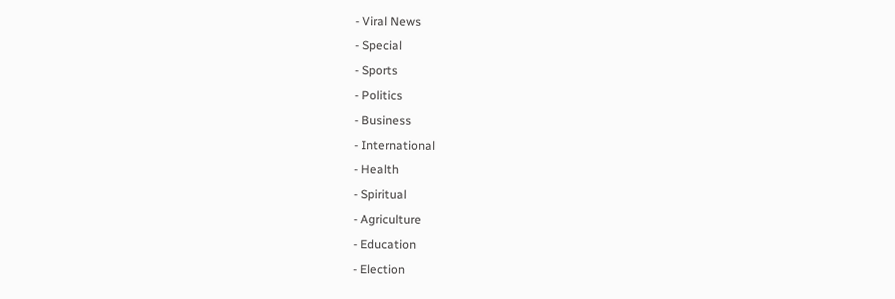- Viral News
- Special
- Sports
- Politics
- Business
- International
- Health
- Spiritual
- Agriculture
- Education
- Election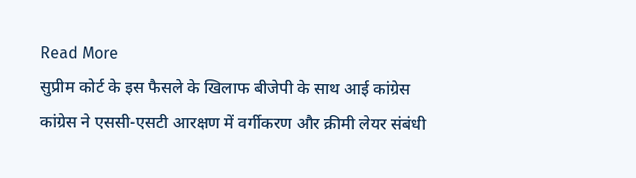Read More
सुप्रीम कोर्ट के इस फैसले के खिलाफ बीजेपी के साथ आई कांग्रेस
कांग्रेस ने एससी-एसटी आरक्षण में वर्गीकरण और क्रीमी लेयर संबंधी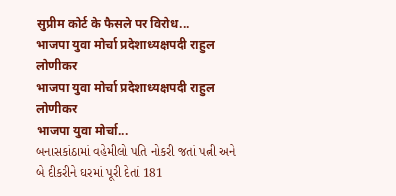सुप्रीम कोर्ट के फैसले पर विरोध...
भाजपा युवा मोर्चा प्रदेशाध्यक्षपदी राहुल लोणीकर
भाजपा युवा मोर्चा प्रदेशाध्यक्षपदी राहुल लोणीकर
भाजपा युवा मोर्चा...
બનાસકાંઠામાં વહેમીલો પતિ નોકરી જતાં પત્ની અને બે દીકરીને ઘરમાં પૂરી દેતાં 181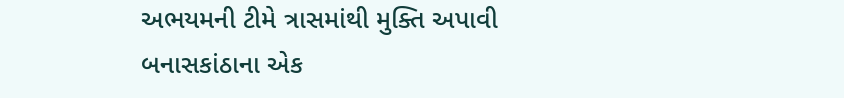અભયમની ટીમે ત્રાસમાંથી મુક્તિ અપાવી
બનાસકાંઠાના એક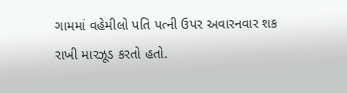ગામમાં વહેમીલો પતિ પત્ની ઉપર અવારનવાર શક રાખી મારઝૂડ કરતો હતો.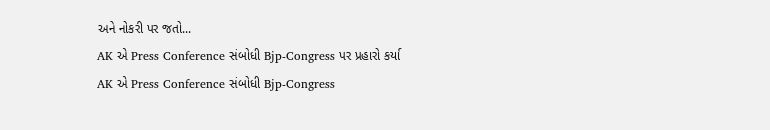અને નોકરી પર જતો...
AK એ Press Conference સંબોધી Bjp-Congress પર પ્રહારો કર્યા
AK એ Press Conference સંબોધી Bjp-Congress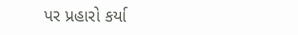પર પ્રહારો કર્યા